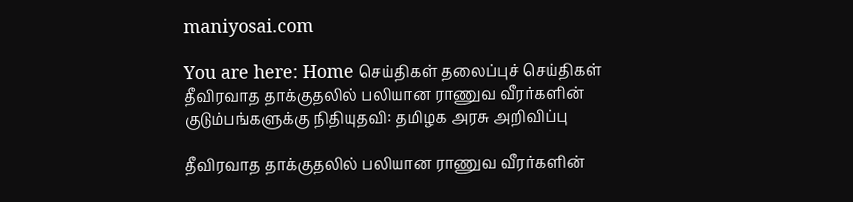maniyosai.com

You are here: Home செய்திகள் தலைப்புச் செய்திகள் தீவிரவாத தாக்குதலில் பலியான ராணுவ வீரர்களின் குடும்பங்களுக்கு நிதியுதவி: தமிழக அரசு அறிவிப்பு

தீவிரவாத தாக்குதலில் பலியான ராணுவ வீரர்களின்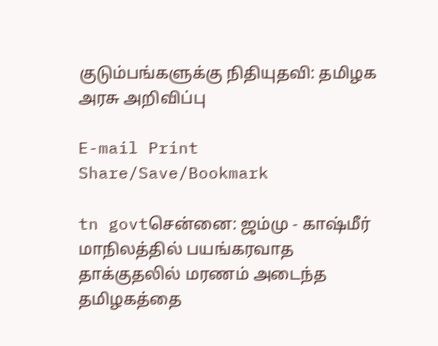குடும்பங்களுக்கு நிதியுதவி: தமிழக அரசு அறிவிப்பு

E-mail Print
Share/Save/Bookmark

tn govtசென்னை: ஜம்மு - காஷ்மீர் மாநிலத்தில் பயங்கரவாத தாக்குதலில் மரணம் அடைந்த தமிழகத்தை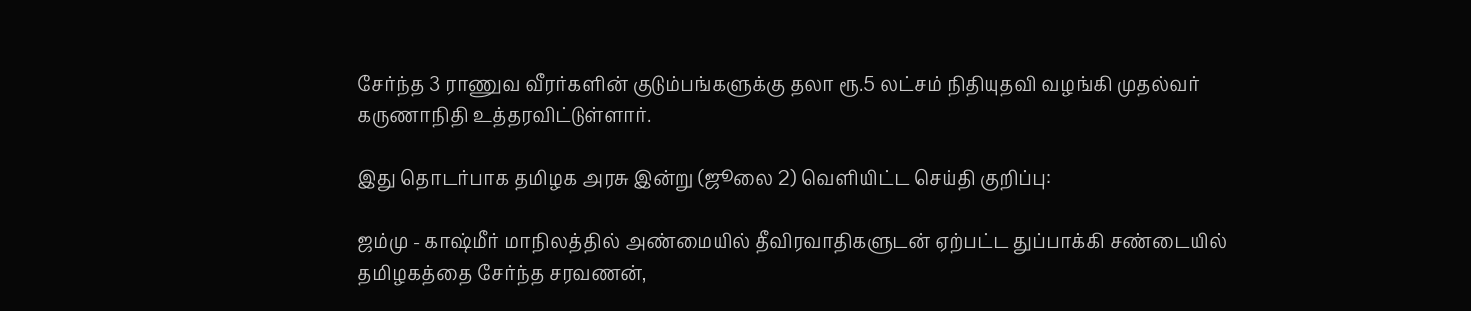சேர்ந்த 3 ராணுவ வீரர்களின் குடும்பங்களுக்கு தலா ரூ.5 லட்சம் நிதியுதவி வழங்கி முதல்வர் கருணாநிதி உத்தரவிட்டுள்ளார்.

இது தொடர்பாக தமிழக அரசு இன்று (ஜூலை 2) வெளியிட்ட செய்தி குறிப்பு:

ஜம்மு - காஷ்மீர் மாநிலத்தில் அண்மையில் தீவிரவாதிகளுடன் ஏற்பட்ட துப்பாக்கி சண்டையில் தமிழகத்தை சேர்ந்த சரவணன்,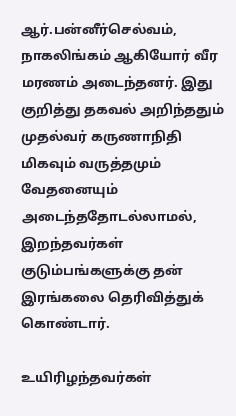ஆர்.பன்னீர்செல்வம், நாகலிங்கம் ஆகியோர் வீர மரணம் அடைந்தனர். இது குறித்து தகவல் அறிந்ததும் முதல்வர் கருணாநிதி மிகவும் வருத்தமும் வேதனையும் அடைந்ததோடல்லாமல், இறந்தவர்கள் குடும்பங்களுக்கு தன் இரங்கலை தெரிவித்துக் கொண்டார்.

உயிரிழந்தவர்கள்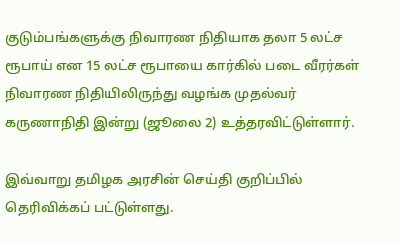குடும்பங்களுக்கு நிவாரண நிதியாக தலா 5 லட்ச ரூபாய் என 15 லட்ச ரூபாயை கார்கில் படை வீரர்கள் நிவாரண நிதியிலிருந்து வழங்க முதல்வர் கருணாநிதி இன்று (ஜூலை 2) உத்தரவிட்டுள்ளார்.

இவ்வாறு தமிழக அரசின் செய்தி குறிப்பில் தெரிவிக்கப் பட்டுள்ளது.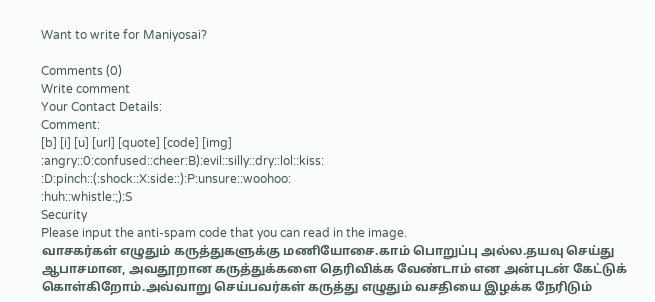Want to write for Maniyosai?

Comments (0)
Write comment
Your Contact Details:
Comment:
[b] [i] [u] [url] [quote] [code] [img]
:angry::0:confused::cheer:B):evil::silly::dry::lol::kiss:
:D:pinch::(:shock::X:side::):P:unsure::woohoo:
:huh::whistle:;):S
Security
Please input the anti-spam code that you can read in the image.
வாசகர்கள் எழுதும் கருத்துகளுக்கு மணியோசை.காம் பொறுப்பு அல்ல.தயவு செய்து ஆபாசமான, அவதூறான கருத்துக்களை தெரிவிக்க வேண்டாம் என அன்புடன் கேட்டுக் கொள்கிறோம்.அவ்வாறு செய்பவர்கள் கருத்து எழுதும் வசதியை இழக்க நேரிடும்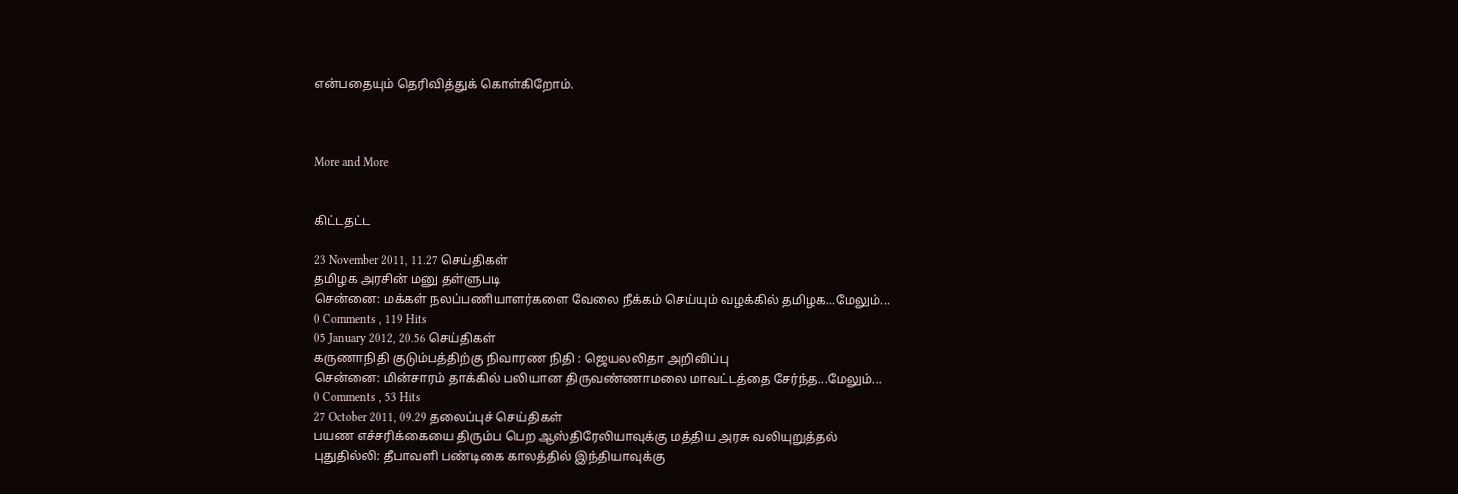என்பதையும் தெரிவித்துக் கொள்கிறோம்.



More and More


கிட்டதட்ட

23 November 2011, 11.27 செய்திகள்
தமிழக அரசின் மனு தள்ளுபடி
சென்னை: மக்கள் நலப்பணியாளர்களை வேலை நீக்கம் செய்யும் வழக்கில் தமிழக...மேலும்...
0 Comments , 119 Hits
05 January 2012, 20.56 செய்திகள்
கருணாநிதி குடும்பத்திற்கு நிவாரண நிதி : ஜெயலலிதா அறிவிப்பு
சென்னை: மின்சாரம் தாக்கில் பலியான திருவண்ணாமலை மாவட்டத்தை சேர்ந்த...மேலும்...
0 Comments , 53 Hits
27 October 2011, 09.29 தலைப்புச் செய்திகள்
பயண எச்சரிக்கையை திரும்ப பெற ஆஸ்திரேலியாவுக்கு மத்திய அரசு வலியுறுத்தல்
புதுதில்லி: தீபாவளி பண்டிகை காலத்தில் இந்தியாவுக்கு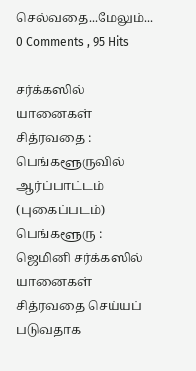செல்வதை...மேலும்...
0 Comments , 95 Hits

சர்க்கஸில் யானைகள் சித்ரவதை : பெங்களூருவில் ஆர்ப்பாட்டம் (புகைப்படம்)
பெங்களூரு : ஜெமினி சர்க்கஸில் யானைகள் சித்ரவதை செய்யப் படுவதாக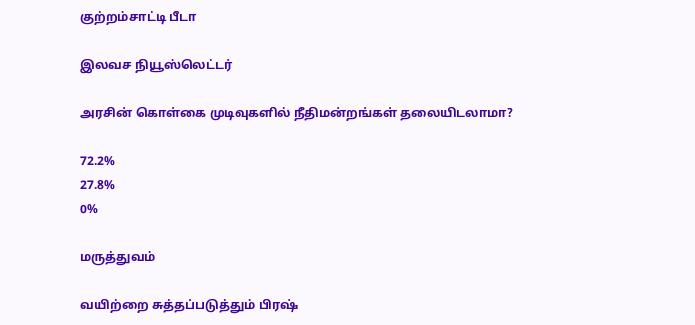குற்றம்சாட்டி பீடா

இலவச நியூஸ்லெட்டர்

அரசின் கொள்கை முடிவுகளில் நீதிமன்றங்கள் தலையிடலாமா?

72.2%
27.8%
0%

மருத்துவம்

வயிற்றை சுத்தப்படுத்தும் பிரஷ்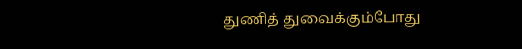துணித் துவைக்கும்போது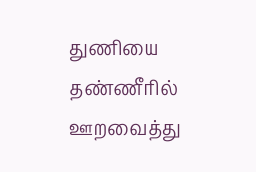துணியை தண்ணீரில் ஊறவைத்து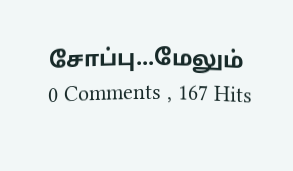சோப்பு...மேலும்
0 Comments , 167 Hits